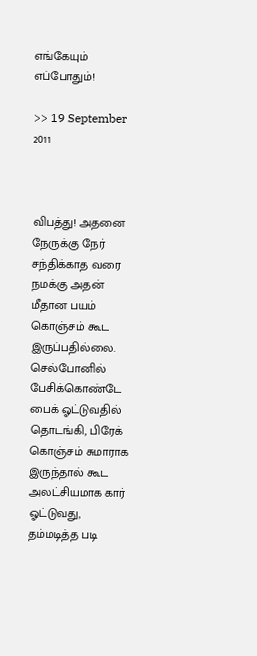எங்கேயும் எப்போதும்!

>> 19 September 2011



விபத்து! அதனை நேருக்கு நேர் சந்திக்காத வரை நமக்கு அதன் மீதான பயம் கொஞ்சம் கூட இருப்பதில்லை. செல்போனில் பேசிக்கொண்டே பைக் ஓட்டுவதில் தொடங்கி, பிரேக் கொஞ்சம் சுமாராக இருந்தால் கூட அலட்சியமாக கார் ஓட்டுவது, தம்மடித்த படி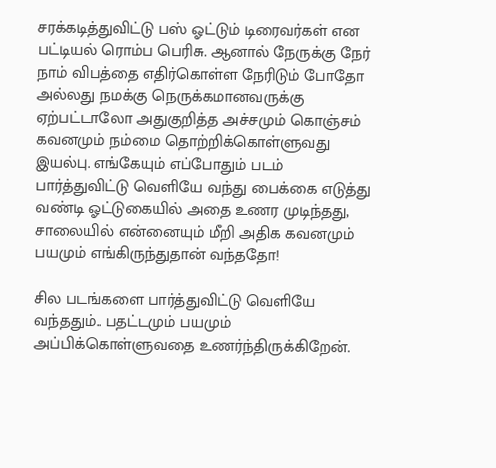சரக்கடித்துவிட்டு பஸ் ஓட்டும் டிரைவர்கள் என பட்டியல் ரொம்ப பெரிசு. ஆனால் நேருக்கு நேர் நாம் விபத்தை எதிர்கொள்ள நேரிடும் போதோ அல்லது நமக்கு நெருக்கமானவருக்கு ஏற்பட்டாலோ அதுகுறித்த அச்சமும் கொஞ்சம் கவனமும் நம்மை தொற்றிக்கொள்ளுவது இயல்பு. எங்கேயும் எப்போதும் படம் பார்த்துவிட்டு வெளியே வந்து பைக்கை எடுத்து வண்டி ஓட்டுகையில் அதை உணர முடிந்தது, சாலையில் என்னையும் மீறி அதிக கவனமும் பயமும் எங்கிருந்துதான் வந்ததோ!

சில படங்களை பார்த்துவிட்டு வெளியே வந்ததும்.. பதட்டமும் பயமும் அப்பிக்கொள்ளுவதை உணர்ந்திருக்கிறேன்.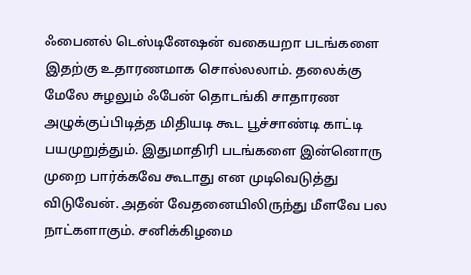ஃபைனல் டெஸ்டினேஷன் வகையறா படங்களை இதற்கு உதாரணமாக சொல்லலாம். தலைக்கு மேலே சுழலும் ஃபேன் தொடங்கி சாதாரண அழுக்குப்பிடித்த மிதியடி கூட பூச்சாண்டி காட்டி பயமுறுத்தும். இதுமாதிரி படங்களை இன்னொரு முறை பார்க்கவே கூடாது என முடிவெடுத்து விடுவேன். அதன் வேதனையிலிருந்து மீளவே பல நாட்களாகும். சனிக்கிழமை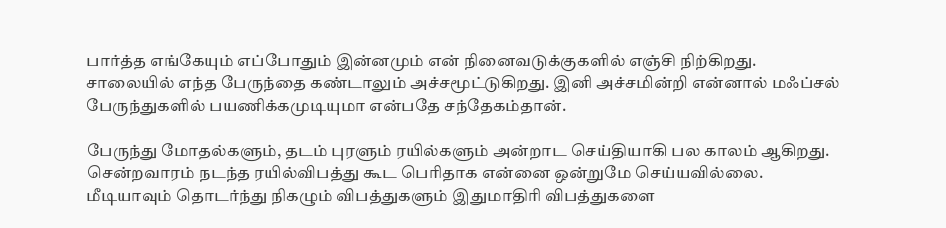பார்த்த எங்கேயும் எப்போதும் இன்னமும் என் நினைவடுக்குகளில் எஞ்சி நிற்கிறது. சாலையில் எந்த பேருந்தை கண்டாலும் அச்சமூட்டுகிறது. இனி அச்சமின்றி என்னால் மஃப்சல் பேருந்துகளில் பயணிக்கமுடியுமா என்பதே சந்தேகம்தான்.

பேருந்து மோதல்களும், தடம் புரளும் ரயில்களும் அன்றாட செய்தியாகி பல காலம் ஆகிறது. சென்றவாரம் நடந்த ரயில்விபத்து கூட பெரிதாக என்னை ஒன்றுமே செய்யவில்லை. மீடியாவும் தொடர்ந்து நிகழும் விபத்துகளும் இதுமாதிரி விபத்துகளை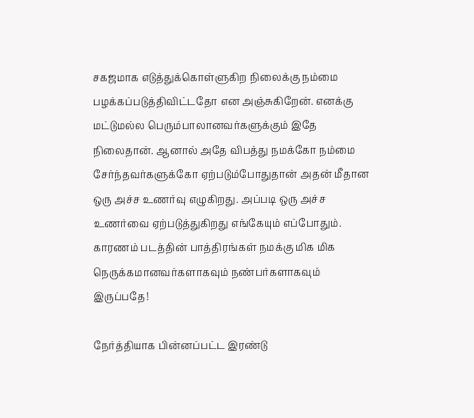சகஜமாக எடுத்துக்கொள்ளுகிற நிலைக்கு நம்மை பழக்கப்படுத்திவிட்டதோ என அஞ்சுகிறேன். எனக்கு மட்டுமல்ல பெரும்பாலானவர்களுக்கும் இதே நிலைதான். ஆனால் அதே விபத்து நமக்கோ நம்மை சேர்ந்தவர்களுக்கோ ஏற்படும்போதுதான் அதன் மீதான ஒரு அச்ச உணர்வு எழுகிறது. அப்படி ஒரு அச்ச உணர்வை ஏற்படுத்துகிறது எங்கேயும் எப்போதும். காரணம் படத்தின் பாத்திரங்கள் நமக்கு மிக மிக நெருக்கமானவர்களாகவும் நண்பர்களாகவும் இருப்பதே!

நேர்த்தியாக பின்னப்பட்ட இரண்டு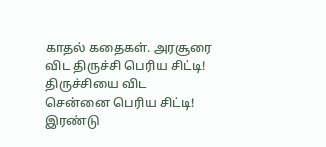காதல் கதைகள். அரசூரை விட திருச்சி பெரிய சிட்டி! திருச்சியை விட சென்னை பெரிய சிட்டி! இரண்டு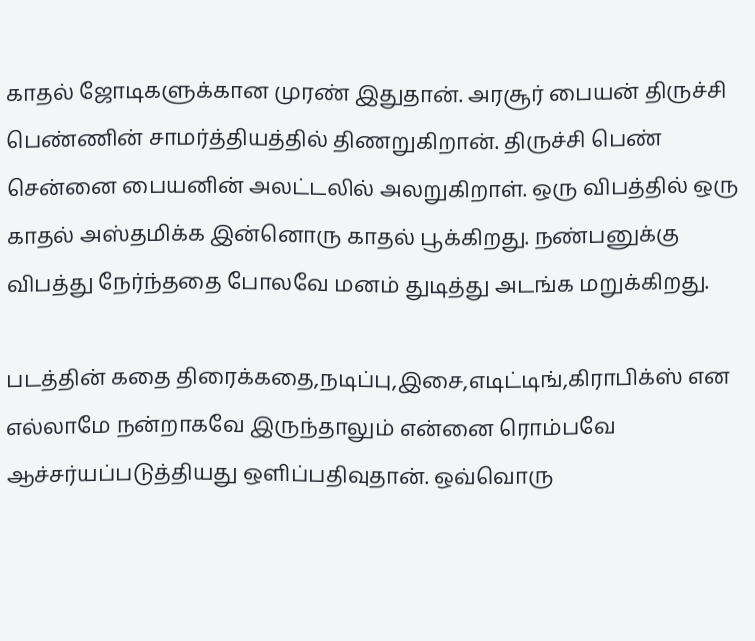காதல் ஜோடிகளுக்கான முரண் இதுதான். அரசூர் பையன் திருச்சி பெண்ணின் சாமர்த்தியத்தில் திணறுகிறான். திருச்சி பெண் சென்னை பையனின் அலட்டலில் அலறுகிறாள். ஒரு விபத்தில் ஒரு காதல் அஸ்தமிக்க இன்னொரு காதல் பூக்கிறது. நண்பனுக்கு விபத்து நேர்ந்ததை போலவே மனம் துடித்து அடங்க மறுக்கிறது.

படத்தின் கதை திரைக்கதை,நடிப்பு,இசை,எடிட்டிங்,கிராபிக்ஸ் என எல்லாமே நன்றாகவே இருந்தாலும் என்னை ரொம்பவே ஆச்சர்யப்படுத்தியது ஒளிப்பதிவுதான். ஒவ்வொரு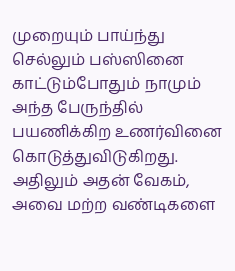முறையும் பாய்ந்து செல்லும் பஸ்ஸினை காட்டும்போதும் நாமும் அந்த பேருந்தில் பயணிக்கிற உணர்வினை கொடுத்துவிடுகிறது. அதிலும் அதன் வேகம், அவை மற்ற வண்டிகளை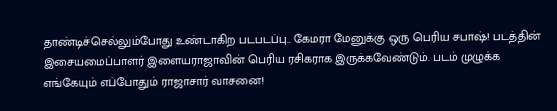தாண்டிச்செல்லும்போது உண்டாகிற படபடப்பு.. கேமரா மேனுக்கு ஒரு பெரிய சபாஷ்! படத்தின் இசையமைப்பாளர் இளையராஜாவின் பெரிய ரசிகராக இருக்கவேண்டும். படம் முழுக்க எங்கேயும் எப்போதும் ராஜாசார் வாசனை!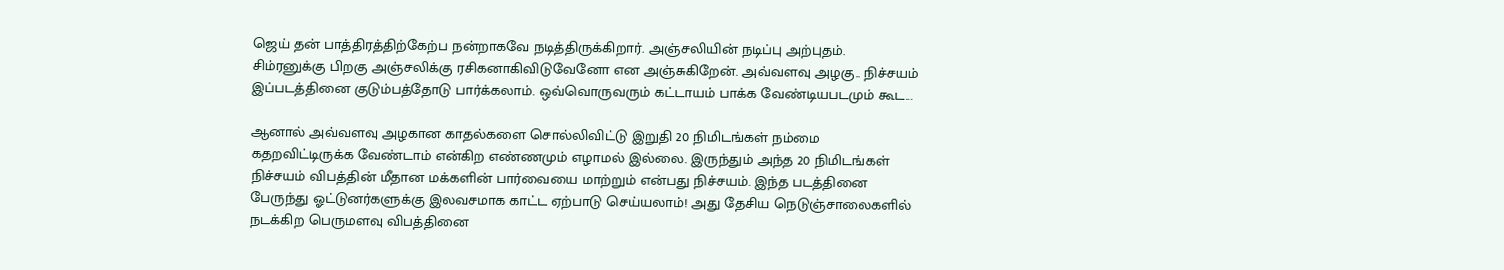ஜெய் தன் பாத்திரத்திற்கேற்ப நன்றாகவே நடித்திருக்கிறார். அஞ்சலியின் நடிப்பு அற்புதம். சிம்ரனுக்கு பிறகு அஞ்சலிக்கு ரசிகனாகிவிடுவேனோ என அஞ்சுகிறேன். அவ்வளவு அழகு.. நிச்சயம் இப்படத்தினை குடும்பத்தோடு பார்க்கலாம். ஒவ்வொருவரும் கட்டாயம் பாக்க வேண்டியபடமும் கூட...

ஆனால் அவ்வளவு அழகான காதல்களை சொல்லிவிட்டு இறுதி 20 நிமிடங்கள் நம்மை கதறவிட்டிருக்க வேண்டாம் என்கிற எண்ணமும் எழாமல் இல்லை. இருந்தும் அந்த 20 நிமிடங்கள் நிச்சயம் விபத்தின் மீதான மக்களின் பார்வையை மாற்றும் என்பது நிச்சயம். இந்த படத்தினை பேருந்து ஓட்டுனர்களுக்கு இலவசமாக காட்ட ஏற்பாடு செய்யலாம்! அது தேசிய நெடுஞ்சாலைகளில் நடக்கிற பெருமளவு விபத்தினை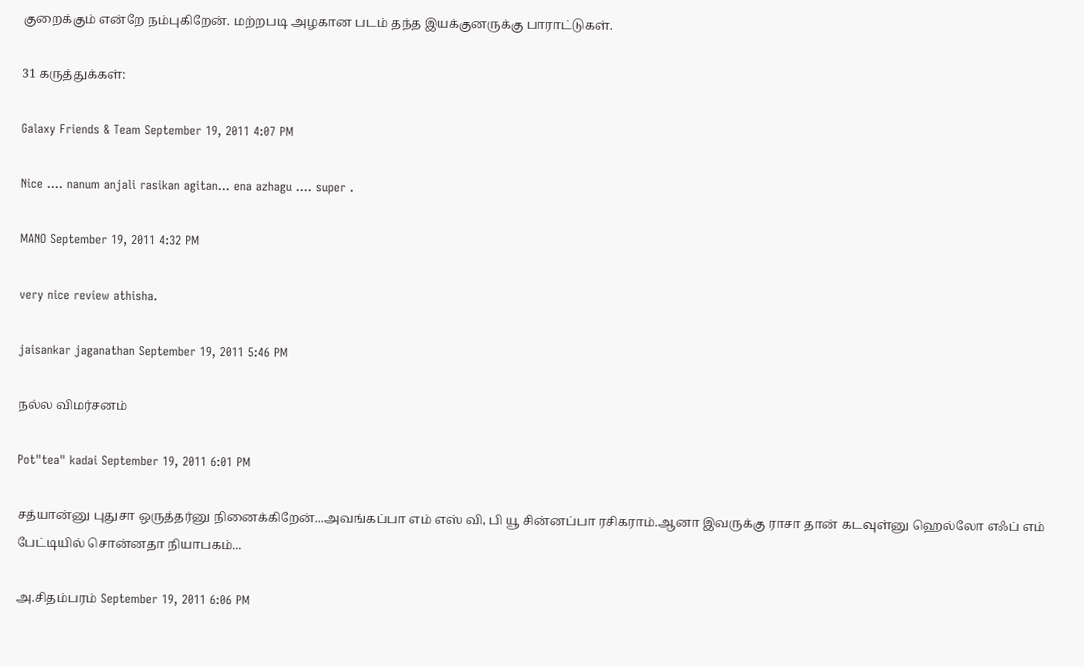குறைக்கும் என்றே நம்புகிறேன். மற்றபடி அழகான படம் தந்த இயக்குனருக்கு பாராட்டுகள்.

31 கருத்துக்கள்:

Galaxy Friends & Team September 19, 2011 4:07 PM

Nice .... nanum anjali rasikan agitan... ena azhagu .... super .

MANO September 19, 2011 4:32 PM

very nice review athisha.

jaisankar jaganathan September 19, 2011 5:46 PM

நல்ல விமர்சனம்

Pot"tea" kadai September 19, 2011 6:01 PM

சத்யான்னு புதுசா ஒருத்தர்னு நினைக்கிறேன்...அவங்கப்பா எம் எஸ் வி, பி யூ சின்னப்பா ரசிகராம்.ஆனா இவருக்கு ராசா தான் கடவுள்னு ஹெல்லோ எஃப் எம் பேட்டியில் சொன்னதா நியாபகம்...

அ.சிதம்பரம் September 19, 2011 6:06 PM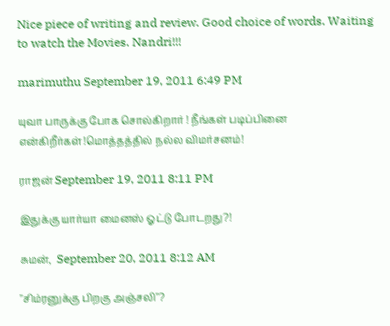Nice piece of writing and review. Good choice of words. Waiting to watch the Movies. Nandri!!!

marimuthu September 19, 2011 6:49 PM

யுவா பாருக்கு போக சொல்கிறார் ! நீங்கள் படிப்பினை என்கிறீர்கள்!மொத்தத்தில் நல்ல விமர்சனம்!

ராஜன் September 19, 2011 8:11 PM

இதுக்கு யார்யா மைனஸ் ஓட்டு போடறது?!

சுமன்,  September 20, 2011 8:12 AM

"சிம்ரனுக்கு பிறகு அஞ்சலி"?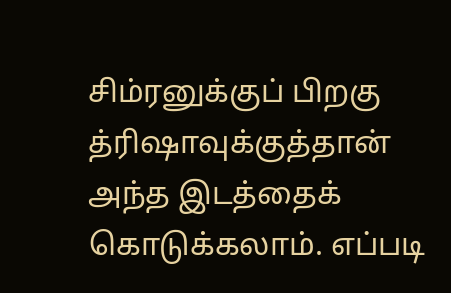சிம்ரனுக்குப் பிறகு த்ரிஷாவுக்குத்தான் அந்த இடத்தைக் கொடுக்கலாம். எப்படி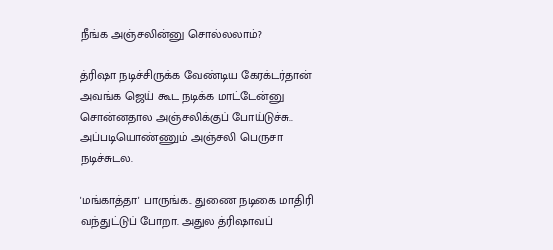நீங்க அஞ்சலின்னு சொல்லலாம்?

த்ரிஷா நடிச்சிருக்க வேண்டிய கேரக்டர்தான் அவங்க ஜெய் கூட நடிக்க மாட்டேன்னு சொன்னதால அஞ்சலிக்குப் போய்டுச்சு.. அப்படியொண்ணும் அஞ்சலி பெருசா நடிச்சுடல.

'மங்காத்தா' பாருங்க.. துணை நடிகை மாதிரி வந்துட்டுப் போறா. அதுல த்ரிஷாவப்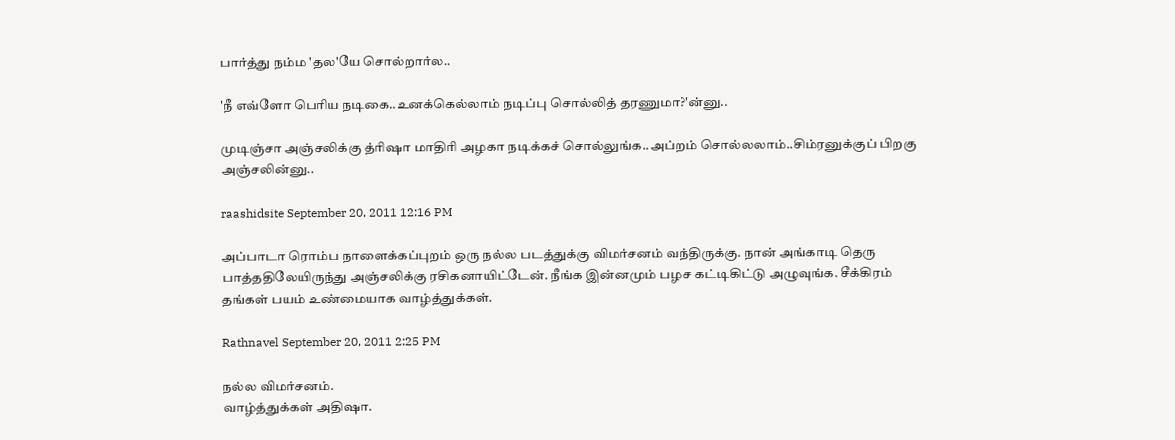பார்த்து நம்ம 'தல'யே சொல்றார்ல..

'நீ எவ்ளோ பெரிய நடிகை..உனக்கெல்லாம் நடிப்பு சொல்லித் தரணுமா?'ன்னு..

முடிஞ்சா அஞ்சலிக்கு த்ரிஷா மாதிரி அழகா நடிக்கச் சொல்லுங்க..அப்றம் சொல்லலாம்..சிம்ரனுக்குப் பிறகு அஞ்சலின்னு..

raashidsite September 20, 2011 12:16 PM

அப்பாடா ரொம்ப நாளைக்கப்புறம் ஒரு நல்ல படத்துக்கு விமர்சனம் வந்திருக்கு. நான் அங்காடி தெரு பாத்ததிலேயிருந்து அஞ்சலிக்கு ரசிகனாயிட்டேன். நீங்க இன்னமும் பழச கட்டிகிட்டு அழுவுங்க. சீக்கிரம் தங்கள் பயம் உண்மையாக வாழ்த்துக்கள்.

Rathnavel September 20, 2011 2:25 PM

நல்ல விமர்சனம்.
வாழ்த்துக்கள் அதிஷா.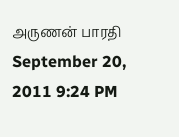அருணன் பாரதி September 20, 2011 9:24 PM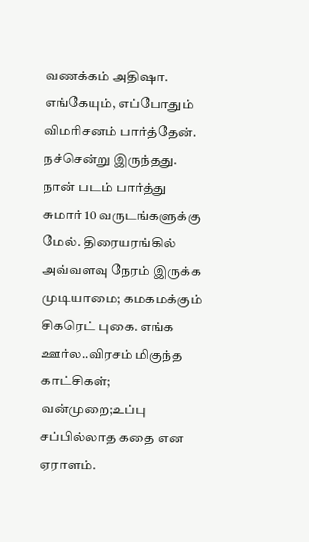வணக்கம் அதிஷா. எங்கேயும், எப்போதும் விமரிசனம் பார்த்தேன். நச்சென்று இருந்தது. நான் படம் பார்த்து சுமார் 10 வருடங்களுக்கு மேல். திரையரங்கில் அவ்வளவு நேரம் இருக்க முடியாமை; கமகமக்கும் சிகரெட் புகை. எங்க ஊர்ல..விரசம் மிகுந்த காட்சிகள்; வன்முறை;உப்பு சப்பில்லாத கதை என ஏராளம்.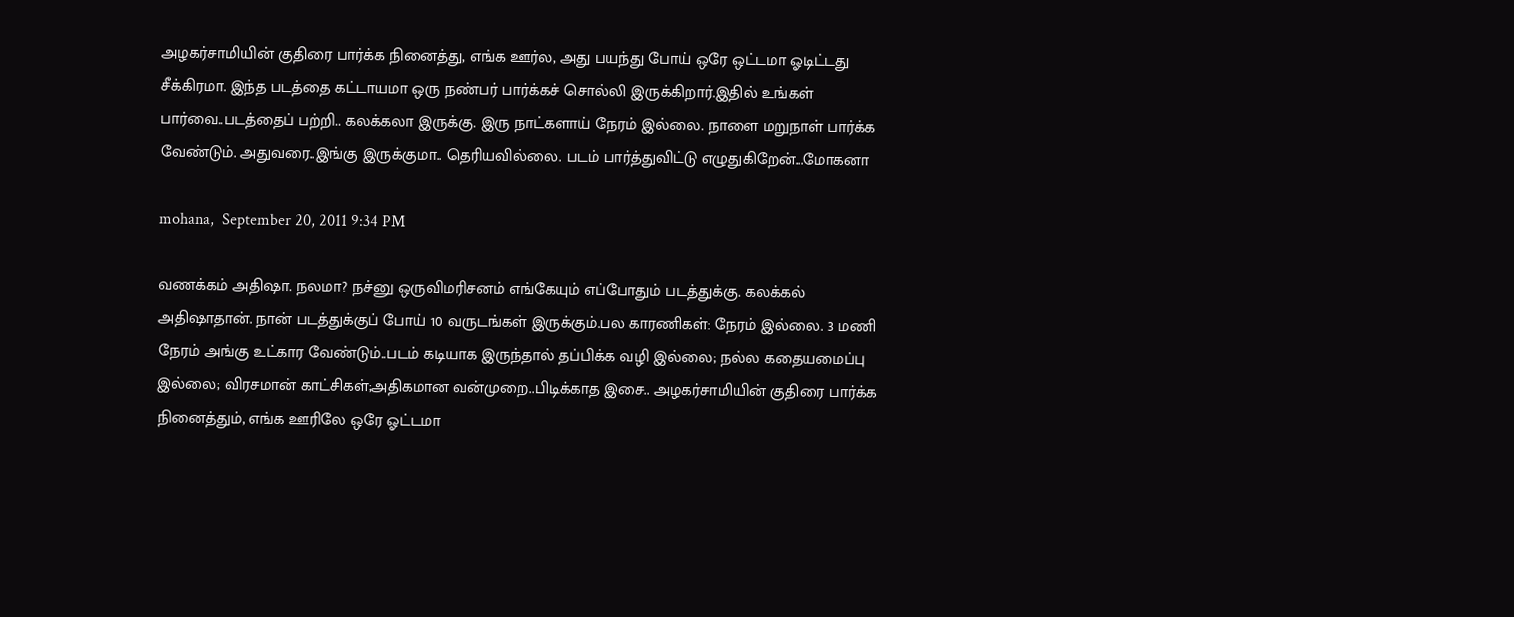அழகர்சாமியின் குதிரை பார்க்க நினைத்து, எங்க ஊர்ல, அது பயந்து போய் ஒரே ஒட்டமா ஓடிட்டது சீக்கிரமா. இந்த படத்தை கட்டாயமா ஒரு நண்பர் பார்க்கச் சொல்லி இருக்கிறார்.இதில் உங்கள் பார்வை..படத்தைப் பற்றி.. கலக்கலா இருக்கு. இரு நாட்களாய் நேரம் இல்லை. நாளை மறுநாள் பார்க்க வேண்டும். அதுவரை..இங்கு இருக்குமா.. தெரியவில்லை. படம் பார்த்துவிட்டு எழுதுகிறேன்...மோகனா

mohana,  September 20, 2011 9:34 PM

வணக்கம் அதிஷா. நலமா? நச்னு ஒருவிமரிசனம் எங்கேயும் எப்போதும் படத்துக்கு. கலக்கல் அதிஷாதான். நான் படத்துக்குப் போய் 10 வருடங்கள் இருக்கும்.பல காரணிகள்: நேரம் இல்லை. 3 மணி நேரம் அங்கு உட்கார வேண்டும்..படம் கடியாக இருந்தால் தப்பிக்க வழி இல்லை; நல்ல கதையமைப்பு இல்லை; விரசமான் காட்சிகள்;அதிகமான வன்முறை..பிடிக்காத இசை.. அழகர்சாமியின் குதிரை பார்க்க நினைத்தும், எங்க ஊரிலே ஒரே ஓட்டமா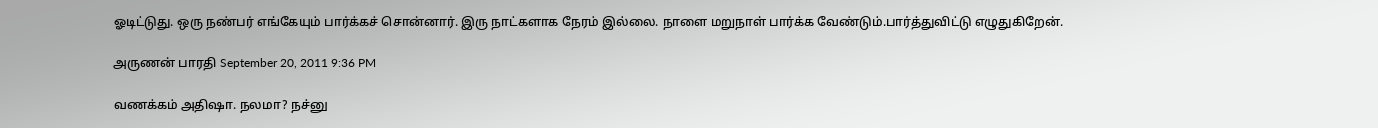ஓடிட்டுது. ஒரு நண்பர் எங்கேயும் பார்க்கச் சொன்னார். இரு நாட்களாக நேரம் இல்லை. நாளை மறுநாள் பார்க்க வேண்டும்.பார்த்துவிட்டு எழுதுகிறேன்.

அருணன் பாரதி September 20, 2011 9:36 PM

வணக்கம் அதிஷா. நலமா? நச்னு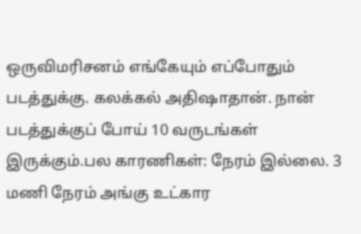ஒருவிமரிசனம் எங்கேயும் எப்போதும் படத்துக்கு. கலக்கல் அதிஷாதான். நான் படத்துக்குப் போய் 10 வருடங்கள் இருக்கும்.பல காரணிகள்: நேரம் இல்லை. 3 மணி நேரம் அங்கு உட்கார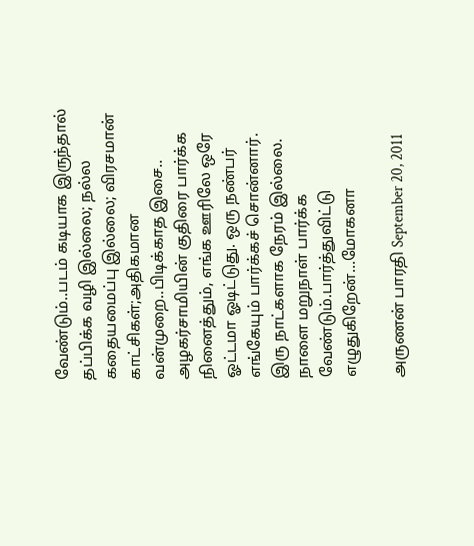வேண்டும்..படம் கடியாக இருந்தால் தப்பிக்க வழி இல்லை; நல்ல கதையமைப்பு இல்லை; விரசமான் காட்சிகள்;அதிகமான வன்முறை..பிடிக்காத இசை.. அழகர்சாமியின் குதிரை பார்க்க நினைத்தும், எங்க ஊரிலே ஒரே ஓட்டமா ஓடிட்டுது. ஒரு நண்பர் எங்கேயும் பார்க்கச் சொன்னார். இரு நாட்களாக நேரம் இல்லை. நாளை மறுநாள் பார்க்க வேண்டும்.பார்த்துவிட்டு எழுதுகிறேன்...மோகனா

அருணன் பாரதி September 20, 2011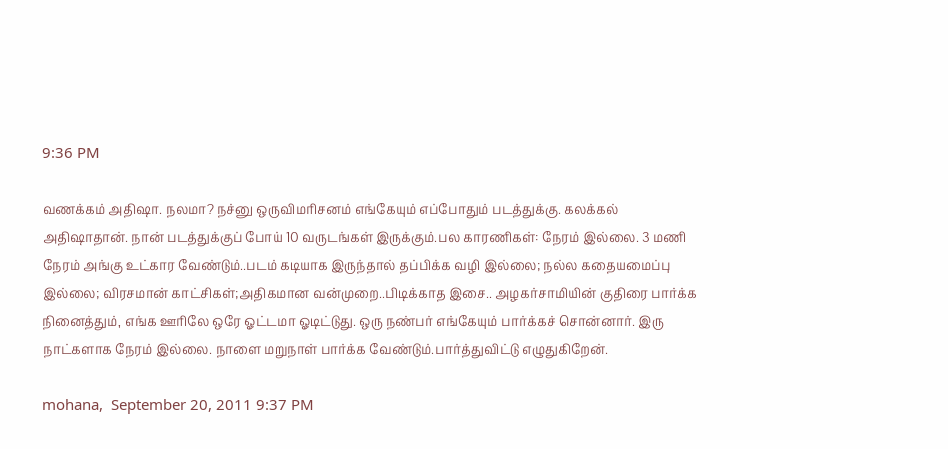9:36 PM

வணக்கம் அதிஷா. நலமா? நச்னு ஒருவிமரிசனம் எங்கேயும் எப்போதும் படத்துக்கு. கலக்கல் அதிஷாதான். நான் படத்துக்குப் போய் 10 வருடங்கள் இருக்கும்.பல காரணிகள்: நேரம் இல்லை. 3 மணி நேரம் அங்கு உட்கார வேண்டும்..படம் கடியாக இருந்தால் தப்பிக்க வழி இல்லை; நல்ல கதையமைப்பு இல்லை; விரசமான் காட்சிகள்;அதிகமான வன்முறை..பிடிக்காத இசை.. அழகர்சாமியின் குதிரை பார்க்க நினைத்தும், எங்க ஊரிலே ஒரே ஓட்டமா ஓடிட்டுது. ஒரு நண்பர் எங்கேயும் பார்க்கச் சொன்னார். இரு நாட்களாக நேரம் இல்லை. நாளை மறுநாள் பார்க்க வேண்டும்.பார்த்துவிட்டு எழுதுகிறேன்.

mohana,  September 20, 2011 9:37 PM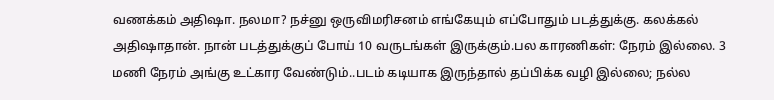வணக்கம் அதிஷா. நலமா? நச்னு ஒருவிமரிசனம் எங்கேயும் எப்போதும் படத்துக்கு. கலக்கல் அதிஷாதான். நான் படத்துக்குப் போய் 10 வருடங்கள் இருக்கும்.பல காரணிகள்: நேரம் இல்லை. 3 மணி நேரம் அங்கு உட்கார வேண்டும்..படம் கடியாக இருந்தால் தப்பிக்க வழி இல்லை; நல்ல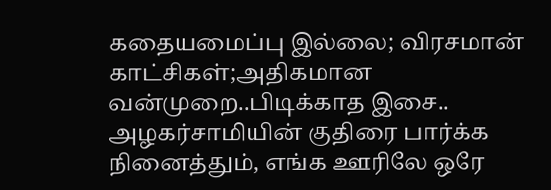கதையமைப்பு இல்லை; விரசமான் காட்சிகள்;அதிகமான வன்முறை..பிடிக்காத இசை.. அழகர்சாமியின் குதிரை பார்க்க நினைத்தும், எங்க ஊரிலே ஒரே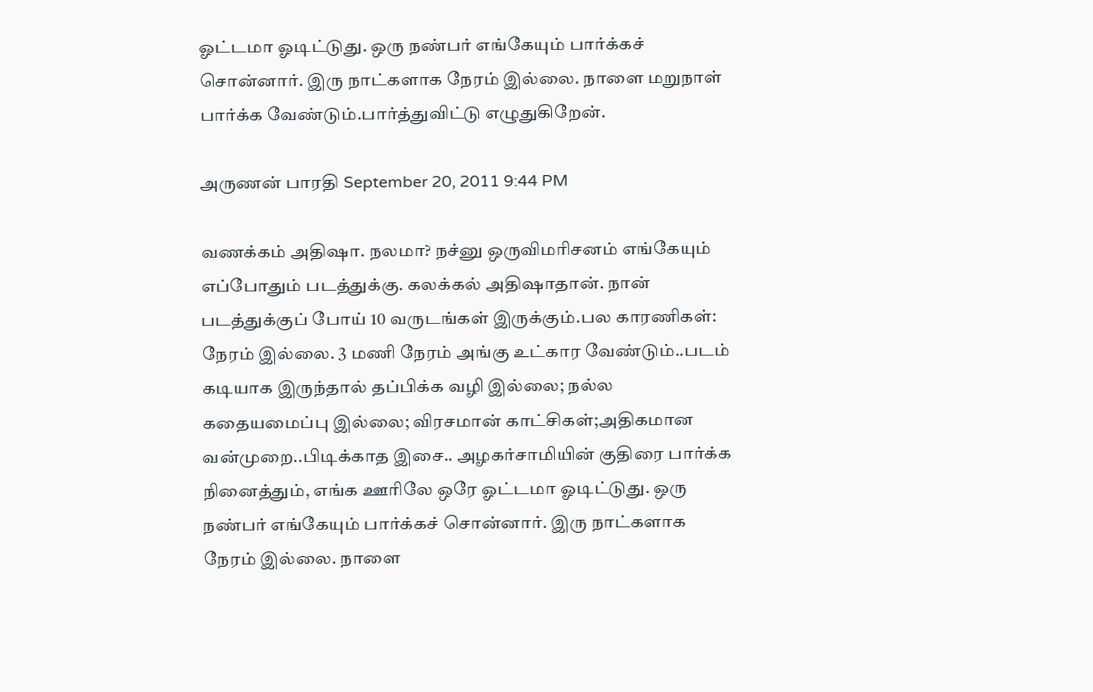ஓட்டமா ஓடிட்டுது. ஒரு நண்பர் எங்கேயும் பார்க்கச் சொன்னார். இரு நாட்களாக நேரம் இல்லை. நாளை மறுநாள் பார்க்க வேண்டும்.பார்த்துவிட்டு எழுதுகிறேன்.

அருணன் பாரதி September 20, 2011 9:44 PM

வணக்கம் அதிஷா. நலமா? நச்னு ஒருவிமரிசனம் எங்கேயும் எப்போதும் படத்துக்கு. கலக்கல் அதிஷாதான். நான் படத்துக்குப் போய் 10 வருடங்கள் இருக்கும்.பல காரணிகள்: நேரம் இல்லை. 3 மணி நேரம் அங்கு உட்கார வேண்டும்..படம் கடியாக இருந்தால் தப்பிக்க வழி இல்லை; நல்ல கதையமைப்பு இல்லை; விரசமான் காட்சிகள்;அதிகமான வன்முறை..பிடிக்காத இசை.. அழகர்சாமியின் குதிரை பார்க்க நினைத்தும், எங்க ஊரிலே ஒரே ஓட்டமா ஓடிட்டுது. ஒரு நண்பர் எங்கேயும் பார்க்கச் சொன்னார். இரு நாட்களாக நேரம் இல்லை. நாளை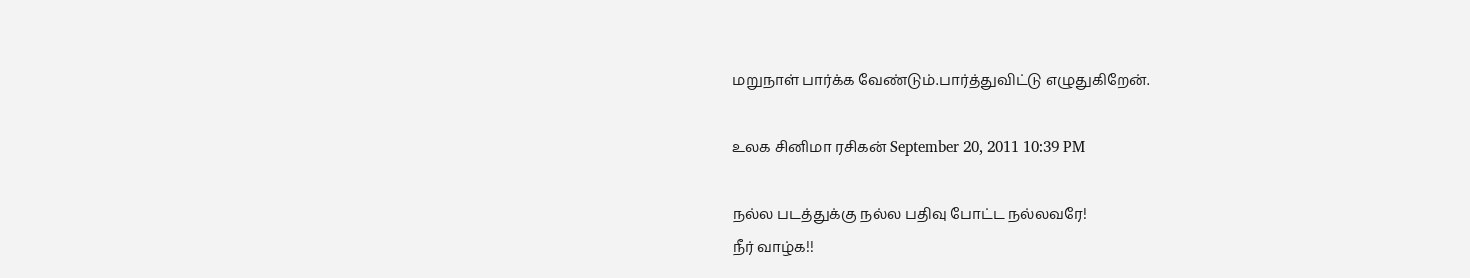மறுநாள் பார்க்க வேண்டும்.பார்த்துவிட்டு எழுதுகிறேன்.

உலக சினிமா ரசிகன் September 20, 2011 10:39 PM

நல்ல படத்துக்கு நல்ல பதிவு போட்ட நல்லவரே!
நீர் வாழ்க!!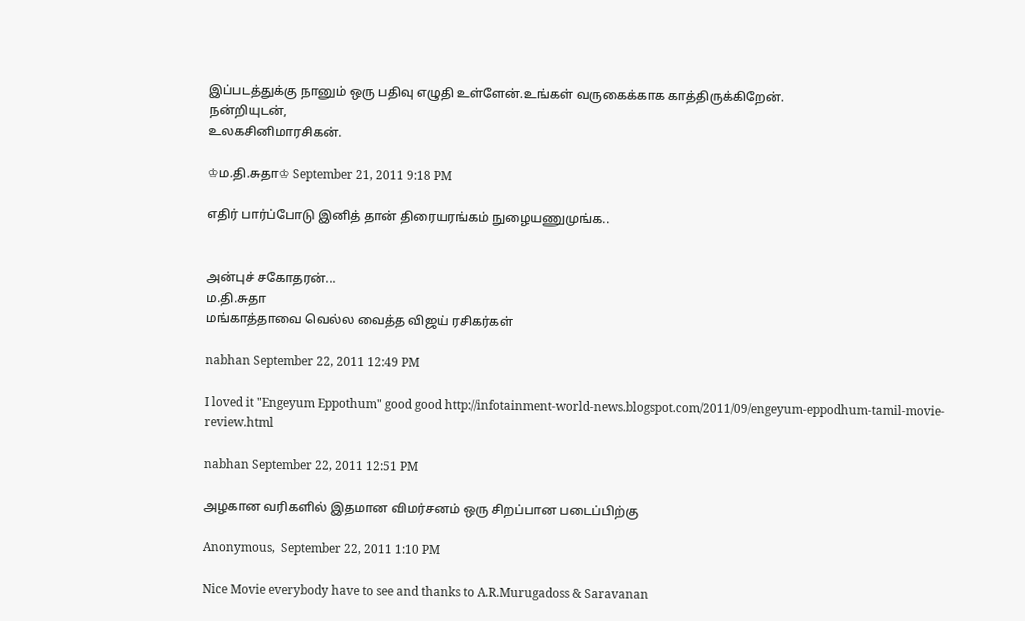இப்படத்துக்கு நானும் ஒரு பதிவு எழுதி உள்ளேன்.உங்கள் வருகைக்காக காத்திருக்கிறேன்.
நன்றியுடன்,
உலகசினிமாரசிகன்.

♔ம.தி.சுதா♔ September 21, 2011 9:18 PM

எதிர் பார்ப்போடு இனித் தான் திரையரங்கம் நுழையணுமுங்க..


அன்புச் சகோதரன்...
ம.தி.சுதா
மங்காத்தாவை வெல்ல வைத்த விஜய் ரசிகர்கள்

nabhan September 22, 2011 12:49 PM

I loved it "Engeyum Eppothum" good good http://infotainment-world-news.blogspot.com/2011/09/engeyum-eppodhum-tamil-movie-review.html

nabhan September 22, 2011 12:51 PM

அழகான வரிகளில் இதமான விமர்சனம் ஒரு சிறப்பான படைப்பிற்கு

Anonymous,  September 22, 2011 1:10 PM

Nice Movie everybody have to see and thanks to A.R.Murugadoss & Saravanan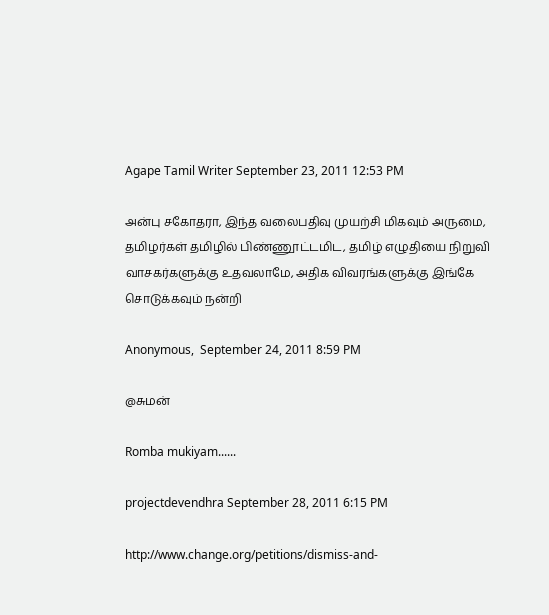Agape Tamil Writer September 23, 2011 12:53 PM

அன்பு சகோதரா, இந்த வலைபதிவு முயற்சி மிகவும் அருமை, தமிழர்கள் தமிழில் பிண்ணூட்டமிட, தமிழ் எழுதியை நிறுவி வாசகர்களுக்கு உதவலாமே, அதிக விவரங்களுக்கு இங்கே சொடுக்கவும் நன்றி

Anonymous,  September 24, 2011 8:59 PM

@சுமன்

Romba mukiyam......

projectdevendhra September 28, 2011 6:15 PM

http://www.change.org/petitions/dismiss-and-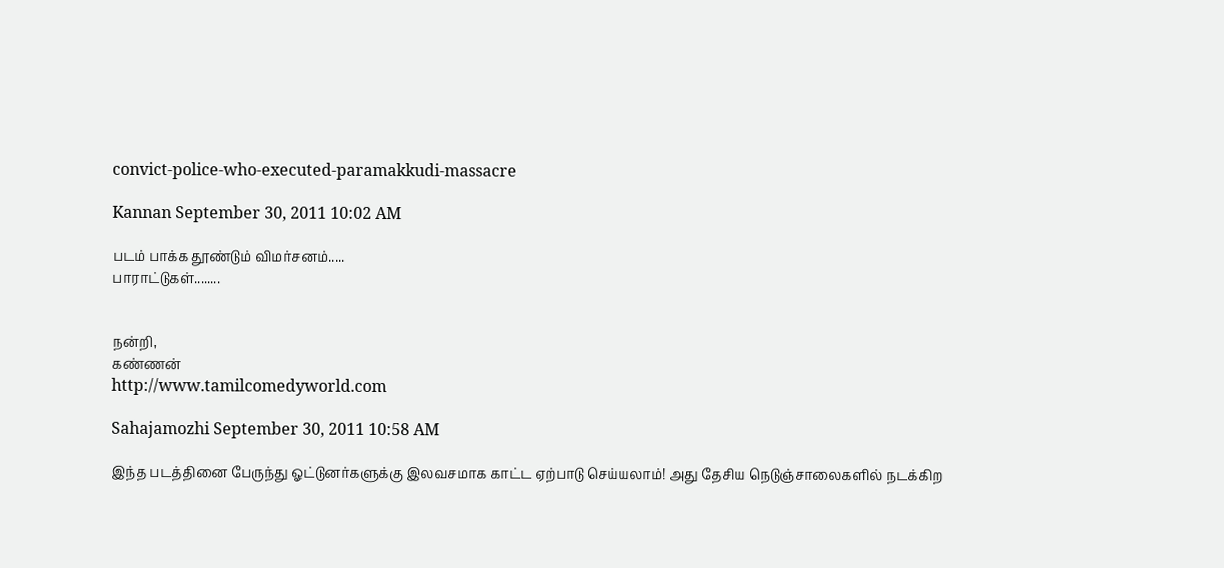convict-police-who-executed-paramakkudi-massacre

Kannan September 30, 2011 10:02 AM

படம் பாக்க தூண்டும் விமர்சனம்.....
பாராட்டுகள்........


நன்றி,
கண்ணன்
http://www.tamilcomedyworld.com

Sahajamozhi September 30, 2011 10:58 AM

இந்த படத்தினை பேருந்து ஓட்டுனர்களுக்கு இலவசமாக காட்ட ஏற்பாடு செய்யலாம்! அது தேசிய நெடுஞ்சாலைகளில் நடக்கிற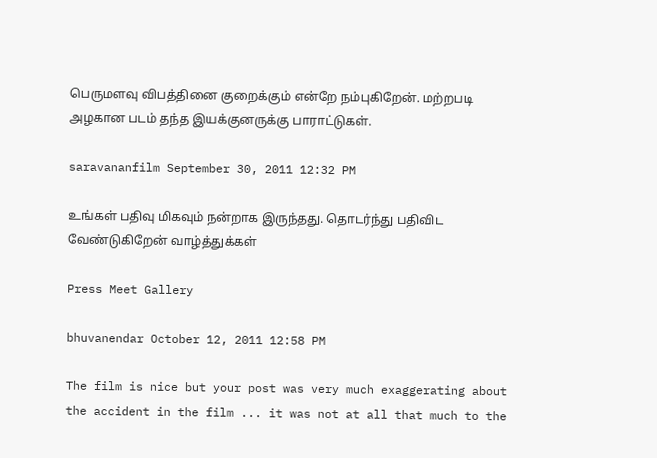பெருமளவு விபத்தினை குறைக்கும் என்றே நம்புகிறேன். மற்றபடி அழகான படம் தந்த இயக்குனருக்கு பாராட்டுகள்.

saravananfilm September 30, 2011 12:32 PM

உங்கள் பதிவு மிகவும் நன்றாக இருந்தது. தொடர்ந்து பதிவிட வேண்டுகிறேன் வாழ்த்துக்கள்

Press Meet Gallery

bhuvanendar October 12, 2011 12:58 PM

The film is nice but your post was very much exaggerating about the accident in the film ... it was not at all that much to the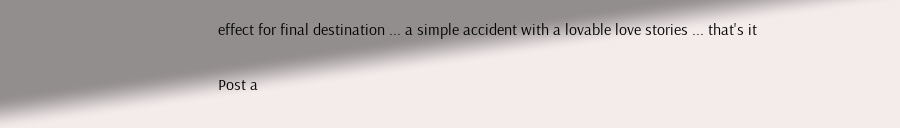effect for final destination ... a simple accident with a lovable love stories ... that's it

Post a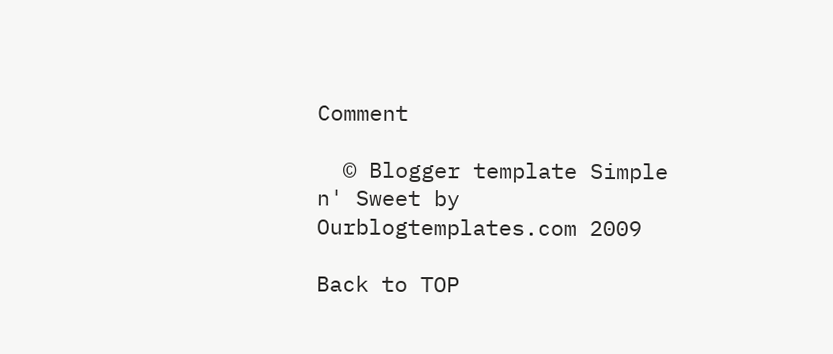Comment

  © Blogger template Simple n' Sweet by Ourblogtemplates.com 2009

Back to TOP